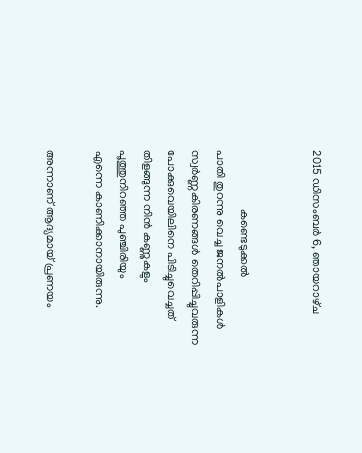2015 ഡിസംബർ 6, ഞായറാഴ്‌ച


                    കണ്ടെടുക്കല്‍
പാതി തുറന്നു വെച്ച ജനല്‍പാളികള്‍
സ്വര്‍ണ്ണകിരണങ്ങള്‍ തെറിപ്പിച്ചുവരുന്ന
പോക്കുവെയിലിനെ പിടിച്ചുവെച്ചത്
തിളങ്ങുന്ന നിന്‍ കണ്ണുകളും
പൂത്തുനിറഞ്ഞ പുഞ്ചിരിയും
എന്നെ കാണിക്കാനായിരുന്നു.

അന്നാണ് ആദ്യമായ്‌ പ്രണയം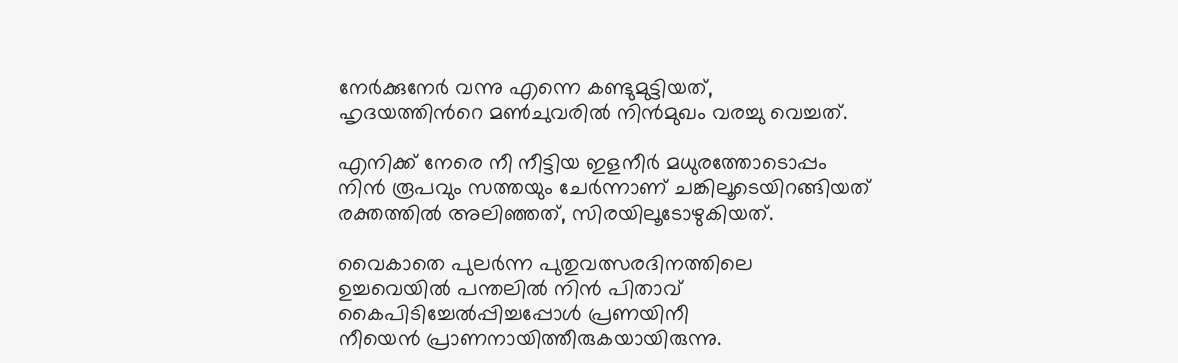നേര്‍ക്കുനേര്‍ വന്നു എന്നെ കണ്ടുമുട്ടിയത്‌,
ഹൃദയത്തിന്‍റെ മണ്‍ചുവരില്‍ നിന്‍മുഖം വരച്ചു വെച്ചത്.

എനിക്ക് നേരെ നീ നീട്ടിയ ഇളനീര്‍ മധുരത്തോടൊപ്പം
നിന്‍ രൂപവും സത്തയും ചേര്‍ന്നാണ് ചങ്കിലൂടെയിറങ്ങിയത്
രക്തത്തില്‍ അലിഞ്ഞത്, സിരയിലൂടോഴുകിയത്.

വൈകാതെ പുലര്‍ന്ന പുതുവത്സരദിനത്തിലെ
ഉച്ചവെയില്‍ പന്തലില്‍ നിന്‍ പിതാവ്
കൈപിടിച്ചേല്‍പ്പിച്ചപ്പോള്‍ പ്രണയിനീ
നീയെന്‍ പ്രാണനായിത്തീരുകയായിരുന്നു.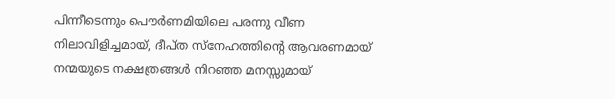പിന്നീടെന്നും പൌര്‍ണമിയിലെ പരന്നു വീണ
നിലാവിളിച്ചമായ്‌, ദീപ്ത സ്നേഹത്തിന്‍റെ ആവരണമായ്‌
നന്മയുടെ നക്ഷത്രങ്ങള്‍ നിറഞ്ഞ മനസ്സുമായ്‌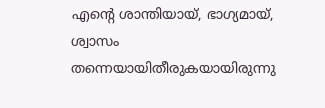എന്‍റെ ശാന്തിയായ്‌, ഭാഗ്യമായ്‌,
ശ്വാസം തന്നെയായിതീരുകയായിരുന്നു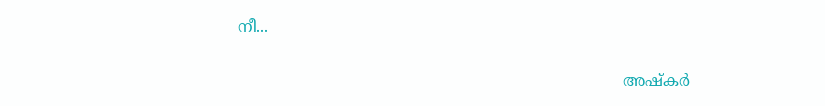നീ...

                                                                              അഷ്കര്‍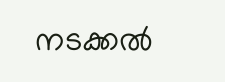നടക്കല്‍